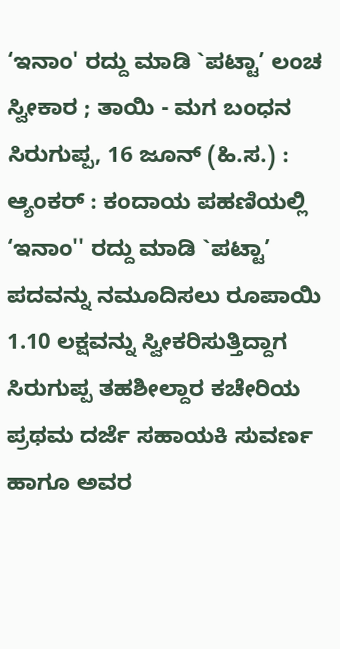‘ಇನಾಂ' ರದ್ದು ಮಾಡಿ `ಪಟ್ಟಾ’ ಲಂಚ ಸ್ವೀಕಾರ ; ತಾಯಿ - ಮಗ ಬಂಧನ
ಸಿರುಗುಪ್ಪ, 16 ಜೂನ್ (ಹಿ.ಸ.) : ಆ್ಯಂಕರ್ : ಕಂದಾಯ ಪಹಣಿಯಲ್ಲಿ ‘ಇನಾಂ'' ರದ್ದು ಮಾಡಿ `ಪಟ್ಟಾ’ ಪದವನ್ನು ನಮೂದಿಸಲು ರೂಪಾಯಿ 1.10 ಲಕ್ಷವನ್ನು ಸ್ವೀಕರಿಸುತ್ತಿದ್ದಾಗ ಸಿರುಗುಪ್ಪ ತಹಶೀಲ್ದಾರ ಕಚೇರಿಯ ಪ್ರಥಮ ದರ್ಜೆ ಸಹಾಯಕಿ ಸುವರ್ಣ ಹಾಗೂ ಅವರ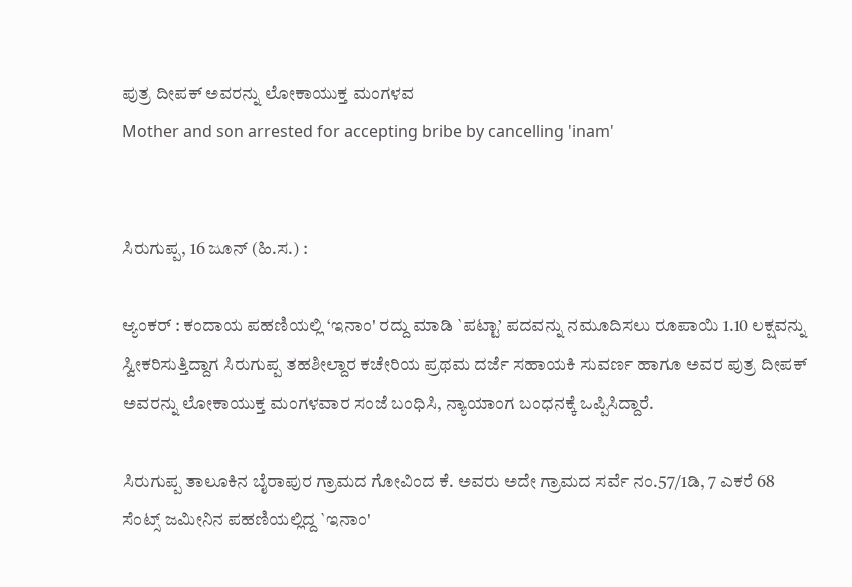ಪುತ್ರ ದೀಪಕ್ ಅವರನ್ನು ಲೋಕಾಯುಕ್ತ ಮಂಗಳವ
Mother and son arrested for accepting bribe by cancelling 'inam'


ಸಿರುಗುಪ್ಪ, 16 ಜೂನ್ (ಹಿ.ಸ.) :

ಆ್ಯಂಕರ್ : ಕಂದಾಯ ಪಹಣಿಯಲ್ಲಿ ‘ಇನಾಂ' ರದ್ದು ಮಾಡಿ `ಪಟ್ಟಾ’ ಪದವನ್ನು ನಮೂದಿಸಲು ರೂಪಾಯಿ 1.10 ಲಕ್ಷವನ್ನು ಸ್ವೀಕರಿಸುತ್ತಿದ್ದಾಗ ಸಿರುಗುಪ್ಪ ತಹಶೀಲ್ದಾರ ಕಚೇರಿಯ ಪ್ರಥಮ ದರ್ಜೆ ಸಹಾಯಕಿ ಸುವರ್ಣ ಹಾಗೂ ಅವರ ಪುತ್ರ ದೀಪಕ್ ಅವರನ್ನು ಲೋಕಾಯುಕ್ತ ಮಂಗಳವಾರ ಸಂಜೆ ಬಂಧಿಸಿ, ನ್ಯಾಯಾಂಗ ಬಂಧನಕ್ಕೆ ಒಪ್ಪಿಸಿದ್ದಾರೆ.

ಸಿರುಗುಪ್ಪ ತಾಲೂಕಿನ ಬೈರಾಪುರ ಗ್ರಾಮದ ಗೋವಿಂದ ಕೆ. ಅವರು ಅದೇ ಗ್ರಾಮದ ಸರ್ವೆ ನಂ.57/1ಡಿ, 7 ಎಕರೆ 68 ಸೆಂಟ್ಸ್ ಜಮೀನಿನ ಪಹಣಿಯಲ್ಲಿದ್ದ `ಇನಾಂ'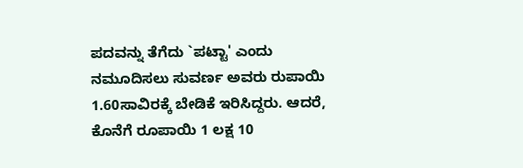ಪದವನ್ನು ತೆಗೆದು `ಪಟ್ಟಾ' ಎಂದು ನಮೂದಿಸಲು ಸುವರ್ಣ ಅವರು ರುಪಾಯಿ 1.60ಸಾವಿರಕ್ಕೆ ಬೇಡಿಕೆ ಇರಿಸಿದ್ದರು. ಆದರೆ, ಕೊನೆಗೆ ರೂಪಾಯಿ 1 ಲಕ್ಷ 10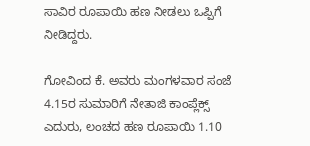ಸಾವಿರ ರೂಪಾಯಿ ಹಣ ನೀಡಲು ಒಪ್ಪಿಗೆ ನೀಡಿದ್ದರು.

ಗೋವಿಂದ ಕೆ. ಅವರು ಮಂಗಳವಾರ ಸಂಜೆ 4.15ರ ಸುಮಾರಿಗೆ ನೇತಾಜಿ ಕಾಂಪ್ಲೆಕ್ಸ್ ಎದುರು, ಲಂಚದ ಹಣ ರೂಪಾಯಿ 1.10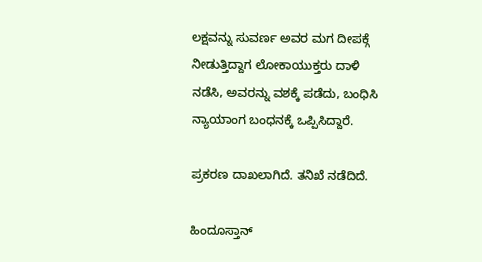ಲಕ್ಷವನ್ನು ಸುವರ್ಣ ಅವರ ಮಗ ದೀಪಕ್ಗೆ ನೀಡುತ್ತಿದ್ದಾಗ ಲೋಕಾಯುಕ್ತರು ದಾಳಿ ನಡೆಸಿ, ಅವರನ್ನು ವಶಕ್ಕೆ ಪಡೆದು, ಬಂಧಿಸಿ ನ್ಯಾಯಾಂಗ ಬಂಧನಕ್ಕೆ ಒಪ್ಪಿಸಿದ್ದಾರೆ.

ಪ್ರಕರಣ ದಾಖಲಾಗಿದೆ. ತನಿಖೆ ನಡೆದಿದೆ.

ಹಿಂದೂಸ್ತಾನ್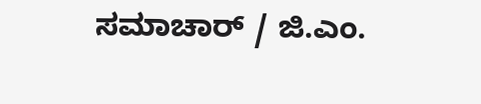ಸಮಾಚಾರ್ / ಜಿ.ಎಂ.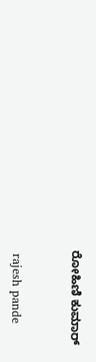ರೋಹಿಣಿ ಕುಮಾರ್


 rajesh pande